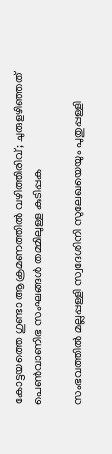കോട്ടയത്തെ ഗുണ്ടാ ആക്രമണത്തില്‍ വഴിത്തിരിവ്; ചുരുളഴിഞ്ഞത് പെണ്‍വാണിഭ സംഘങ്ങള്‍ തമ്മിലുള്ള കുടിപ്പക

സംഭവത്തില്‍ മല്ലപ്പള്ളി സ്വദേശിനി സുലേഖയെയും പുതുപ്പള്ളി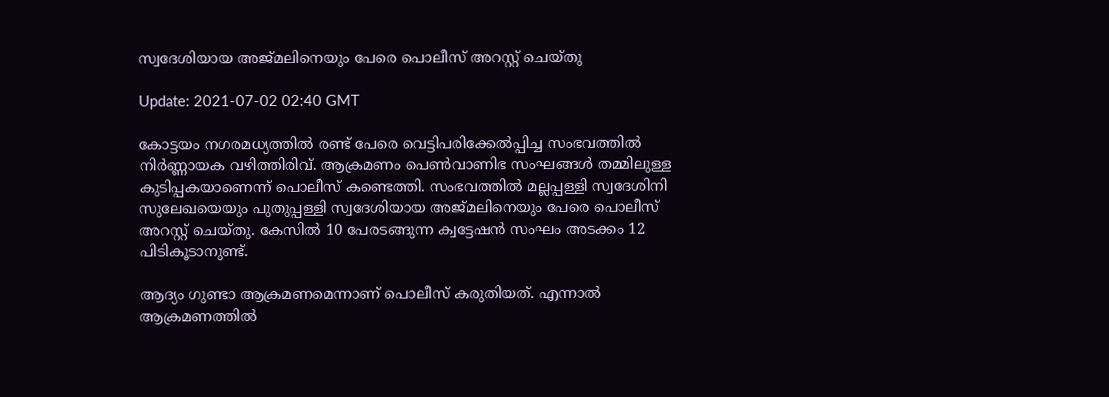സ്വദേശിയായ അജ്മലിനെയും പേരെ പൊലീസ് അറസ്റ്റ് ചെയ്തു

Update: 2021-07-02 02:40 GMT

കോട്ടയം നഗരമധ്യത്തില്‍ രണ്ട് പേരെ വെട്ടിപരിക്കേല്‍പ്പിച്ച സംഭവത്തില്‍ നിർണ്ണായക വഴിത്തിരിവ്. ആക്രമണം പെണ്‍വാണിഭ സംഘങ്ങള്‍ തമ്മിലുള്ള കുടിപ്പകയാണെന്ന് പൊലീസ് കണ്ടെത്തി. സംഭവത്തില്‍ മല്ലപ്പള്ളി സ്വദേശിനി സുലേഖയെയും പുതുപ്പള്ളി സ്വദേശിയായ അജ്മലിനെയും പേരെ പൊലീസ് അറസ്റ്റ് ചെയ്തു. കേസില്‍ 10 പേരടങ്ങുന്ന ക്വട്ടേഷന്‍ സംഘം അടക്കം 12 പിടികൂടാനുണ്ട്.

ആദ്യം ഗുണ്ടാ ആക്രമണമെന്നാണ് പൊലീസ് കരുതിയത്. എന്നാല്‍ ആക്രമണത്തില്‍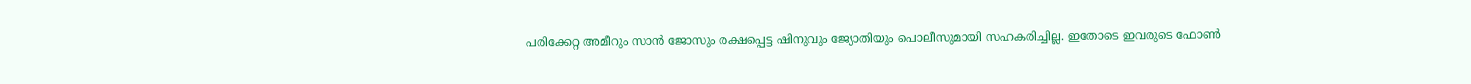പരിക്കേറ്റ അമീറും സാന്‍ ജോസും രക്ഷപ്പെട്ട ഷിനുവും ജ്യോതിയും പൊലീസുമായി സഹകരിച്ചില്ല. ഇതോടെ ഇവരുടെ ഫോണ്‍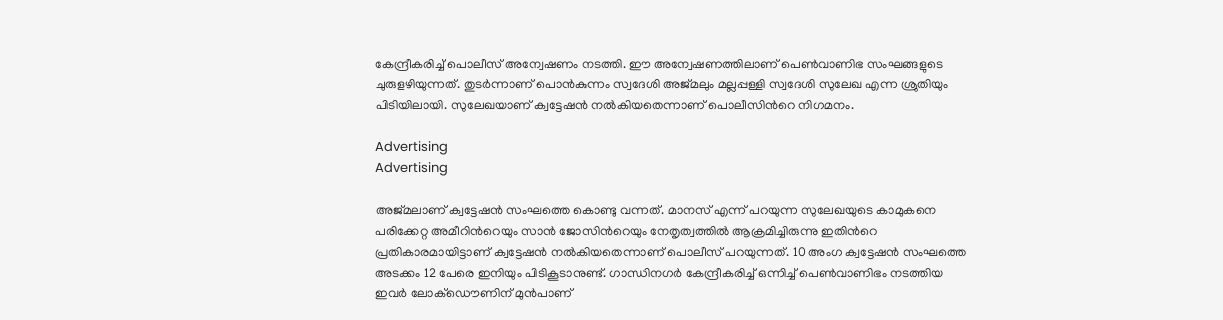കേന്ദ്രീകരിച്ച് പൊലീസ് അന്വേഷണം നടത്തി. ഈ അന്വേഷണത്തിലാണ് പെണ്‍വാണിഭ സംഘങ്ങളുടെ ചുരുളഴിയുന്നത്. തുടർന്നാണ് പൊന്‍കുന്നം സ്വദേശി അജ്മലും മല്ലപ്പള്ളി സ്വദേശി സുലേഖ എന്ന ശ്രുതിയും പിടിയിലായി. സുലേഖയാണ് ക്വട്ടേഷന്‍ നല്‍കിയതെന്നാണ് പൊലീസിന്‍റെ നിഗമനം.

Advertising
Advertising

അജ്മലാണ് ക്വട്ടേഷന്‍ സംഘത്തെ കൊണ്ടു വന്നത്. മാനസ് എന്ന് പറയുന്ന സുലേഖയുടെ കാമുകനെ പരിക്കേറ്റ അമീറിന്‍റെയും സാന്‍ ജോസിന്‍റെയും നേതൃത്വത്തില്‍ ആക്രമിച്ചിരുന്നു ഇതിന്‍റെ പ്രതികാരമായിട്ടാണ് ക്വട്ടേഷന്‍ നല്‍കിയതെന്നാണ് പൊലീസ് പറയുന്നത്. 10 അംഗ ക്വട്ടേഷന്‍ സംഘത്തെ അടക്കം 12 പേരെ ഇനിയും പിടികൂടാനുണ്ട്. ഗാന്ധിനഗർ കേന്ദ്രീകരിച്ച് ഒന്നിച്ച് പെണ്‍വാണിഭം നടത്തിയ ഇവർ ലോക്ഡൌണിന് മുന്‍പാണ്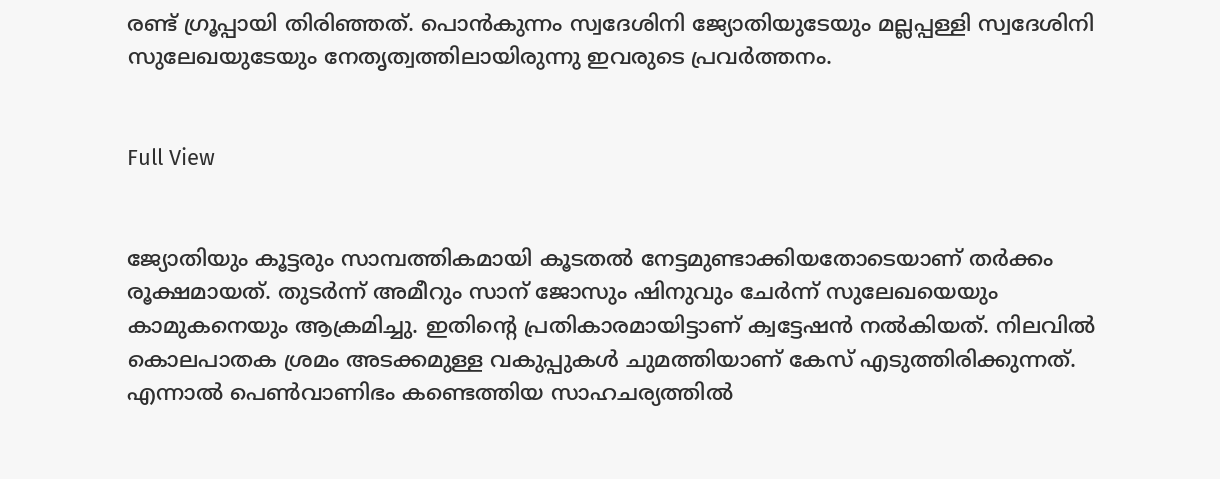രണ്ട് ഗ്രൂപ്പായി തിരിഞ്ഞത്. പൊന്‍കുന്നം സ്വദേശിനി ജ്യോതിയുടേയും മല്ലപ്പള്ളി സ്വദേശിനി സുലേഖയുടേയും നേതൃത്വത്തിലായിരുന്നു ഇവരുടെ പ്രവർത്തനം.


Full View


ജ്യോതിയും കൂട്ടരും സാമ്പത്തികമായി കൂടതല്‍ നേട്ടമുണ്ടാക്കിയതോടെയാണ് തർക്കം രൂക്ഷമായത്. തുടർന്ന് അമീറും സാന് ജോസും ഷിനുവും ചേർന്ന് സുലേഖയെയും കാമുകനെയും ആക്രമിച്ചു. ഇതിന്‍റെ പ്രതികാരമായിട്ടാണ് ക്വട്ടേഷന്‍ നല്‍കിയത്. നിലവില്‍ കൊലപാതക ശ്രമം അടക്കമുള്ള വകുപ്പുകള്‍ ചുമത്തിയാണ് കേസ് എടുത്തിരിക്കുന്നത്. എന്നാല്‍ പെണ്‍വാണിഭം കണ്ടെത്തിയ സാഹചര്യത്തില്‍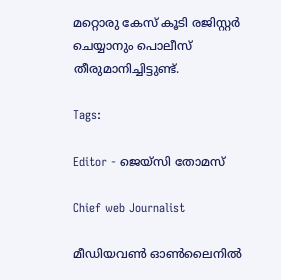മറ്റൊരു കേസ് കൂടി രജിസ്റ്റർ ചെയ്യാനും പൊലീസ് തീരുമാനിച്ചിട്ടുണ്ട്.

Tags:

Editor - ജെയ്സി തോമസ്

Chief web Journalist

മീഡിയവൺ ഓൺലൈനിൽ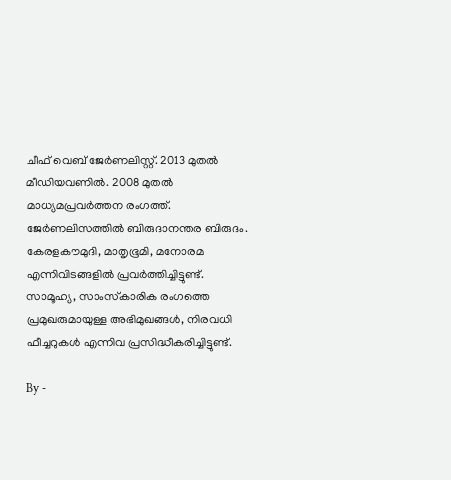ചീഫ് വെബ് ജേർണലിസ്റ്റ്. 2013 മുതൽ മീഡിയവണിൽ. 2008 മുതൽ മാധ്യമപ്രവർത്തന രംഗത്ത്. ജേർണലിസത്തിൽ ബിരുദാനന്തര ബിരുദം. കേരളകൗമുദി, മാതൃഭൂമി, മനോരമ എന്നിവിടങ്ങളിൽ പ്രവർത്തിച്ചിട്ടുണ്ട്. സാമൂഹ്യ, സാംസ്‌കാരിക രംഗത്തെ പ്രമുഖരുമായുള്ള അഭിമുഖങ്ങൾ, നിരവധി ഫീച്ചറുകൾ എന്നിവ പ്രസിദ്ധീകരിച്ചിട്ടുണ്ട്.

By -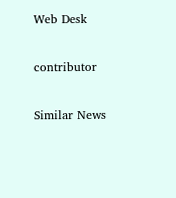Web Desk

contributor

Similar News